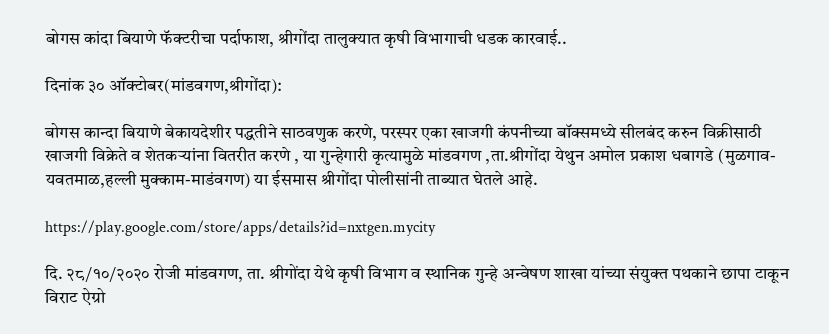बोगस कांदा बियाणे फॅक्टरीचा पर्दाफाश, श्रीगोंदा तालुक्यात कृषी विभागाची धडक कारवाई..

दिनांक ३० ऑक्टोबर(मांडवगण,श्रीगोंदा):

बोगस कान्दा बियाणे बेकायदेशीर पद्धतीने साठवणुक करणे, परस्पर एका खाजगी कंपनीच्या बॉक्समध्ये सीलबंद करुन विक्रीसाठी खाजगी विक्रेते व शेतकऱ्यांना वितरीत करणे , या गुन्हेगारी कृत्यामुळे मांडवगण ,ता.श्रीगोंदा येथुन अमोल प्रकाश धबागडे (मुळगाव- यवतमाळ,हल्ली मुक्काम-माडंवगण) या ईसमास श्रीगोंदा पोलीसांनी ताब्यात घेतले आहे.

https://play.google.com/store/apps/details?id=nxtgen.mycity

दि. २८/१०/२०२० रोजी मांडवगण, ता. श्रीगोंदा येथे कृषी विभाग व स्थानिक गुन्हे अन्वेषण शाखा यांच्या संयुक्त पथकाने छापा टाकून विराट ऐग्रो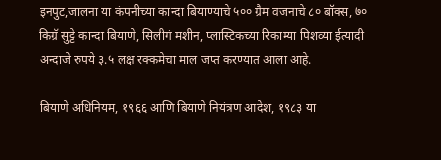इनपुट,जालना या कंपनीच्या कान्दा बियाण्याचे ५०० ग्रैम वजनाचे ८० बॉक्स, ७० किग्रॅ सुट्टे कान्दा बियाणे, सिलीगं मशीन, प्लास्टिकच्या रिकाम्या पिशव्या ईत्यादी अन्दाजे रुपये ३.५ लक्ष रक्कमेचा माल जप्त करण्यात आला आहे.

बियाणे अधिनियम, १९६६ आणि बियाणे नियंत्रण आदेश, १९८३ या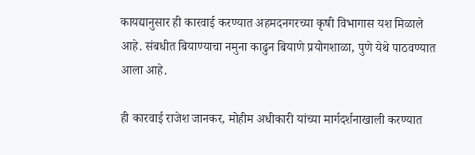कायद्यानुसार ही कारवाई करण्यात अहमदनगरच्या कृषी विभागास यश मिळाले आहे. संबधीत बियाण्याचा नमुना काढुन बियाणे प्रयोगशाळा, पुणे येथे पाठवण्यात आला आहे.

ही कारवाई राजेश जानकर, मोहीम अधीकारी यांच्या मार्गदर्शनाखाली करण्यात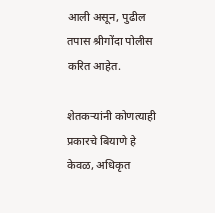आली असून, पुढील तपास श्रीगोंदा पोलीस करित आहेत.

शेतकऱ्यांनी कोणत्याही प्रकारचे बियाणे हे केवळ, अधिकृत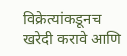विक्रेत्यांकडूनच खरेदी करावे आणि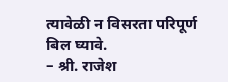त्यावेळी न विसरता परिपूर्ण बिल घ्यावे.
– श्री. राजेश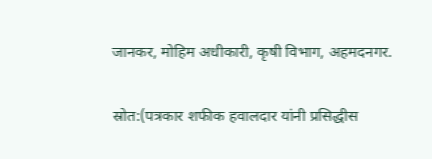जानकर, मोहिम अधीकारी, कृषी विभाग, अहमदनगर.

स्रोत:(पत्रकार शफीक हवालदार यांनी प्रसिद्धीस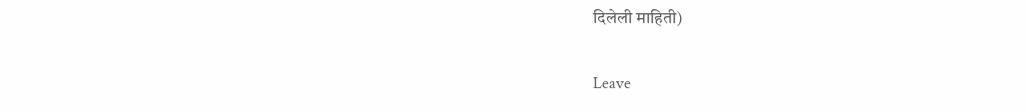दिलेली माहिती)

Leave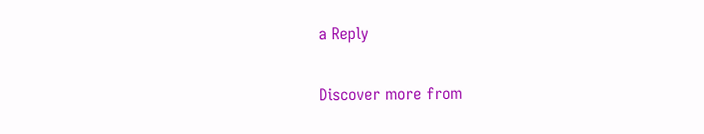a Reply

Discover more from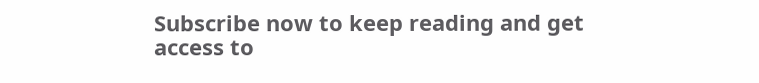Subscribe now to keep reading and get access to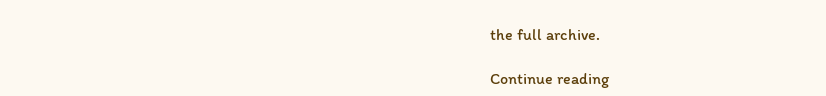the full archive.

Continue reading